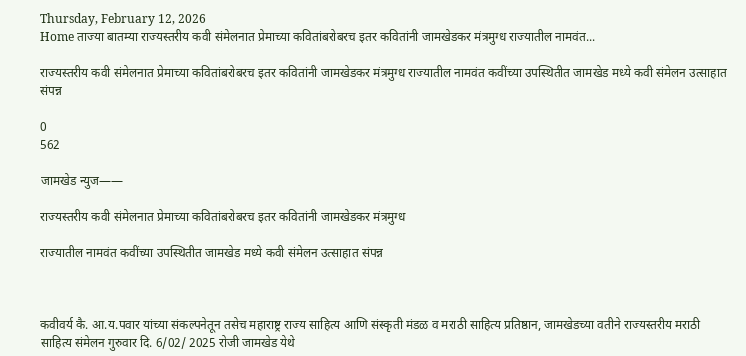Thursday, February 12, 2026
Home ताज्या बातम्या राज्यस्तरीय कवी संमेलनात प्रेमाच्या कवितांबरोबरच इतर कवितांनी जामखेडकर मंत्रमुग्ध राज्यातील नामवंत...

राज्यस्तरीय कवी संमेलनात प्रेमाच्या कवितांबरोबरच इतर कवितांनी जामखेडकर मंत्रमुग्ध राज्यातील नामवंत कवींच्या उपस्थितीत जामखेड मध्ये कवी संमेलन उत्साहात संपन्न

0
562

जामखेड न्युज——

राज्यस्तरीय कवी संमेलनात प्रेमाच्या कवितांबरोबरच इतर कवितांनी जामखेडकर मंत्रमुग्ध

राज्यातील नामवंत कवींच्या उपस्थितीत जामखेड मध्ये कवी संमेलन उत्साहात संपन्न



कवीवर्य कै. आ.य.पवार यांच्या संकल्पनेतून तसेच महाराष्ट्र राज्य साहित्य आणि संस्कृती मंडळ व मराठी साहित्य प्रतिष्ठान, जामखेडच्या वतीने राज्यस्तरीय मराठी साहित्य संमेलन गुरुवार दि. 6/02/ 2025 रोजी जामखेड येथे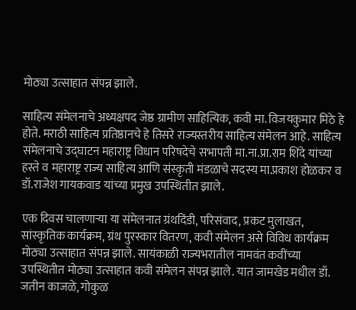मोठ्या उत्साहात संपन्न झाले.

साहित्य संमेलनाचे अध्यक्षपद जेष्ठ ग्रामीण साहित्यिक, कवी मा. विजयकुमार मिठे हे होते. मराठी साहित्य प्रतिष्ठानचे हे तिसरे राज्यस्तरीय साहित्य संमेलन आहे. साहित्य संमेलनाचे उद्घाटन महाराष्ट्र विधान परिषदेचे सभापती मा.ना.प्रा.राम शिंदे यांच्या हस्ते व महाराष्ट्र राज्य साहित्य आणि संस्कृती मंडळाचे सदस्य मा.प्रकाश होळकर व डॉ.राजेश गायकवाड यांच्या प्रमुख उपस्थितीत झाले.

एक दिवस चालणाऱ्या या संमेलनात ग्रंथदिंडी, परिसंवाद, प्रकट मुलाखत, सांस्कृतिक कार्यक्रम, ग्रंथ पुरस्कार वितरण, कवी संमेलन असे विविध कार्यक्रम मोठ्या उत्साहात संपन्न झाले. सायंकाळी राज्यभरातील नामवंत कवींच्या उपस्थितीत मोठ्या उत्साहात कवी संमेलन संपन्न झाले. यात जामखेड मधील डॉ. जतीन काजळे, गोकुळ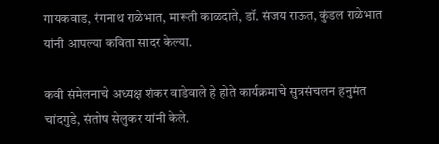गायकवाड, रंगनाथ राळेभात, मारूती काळदाते, डॉ. संजय राऊत, कुंडल राळेभात यांनी आपल्या कविता सादर केल्या.

कवी संमेलनाचे अध्यक्ष शंकर वाडेवाले हे होते कार्यक्रमाचे सुत्रसंचलन हनुमंत चांदगुडे, संतोष सेलुकर यांनी केले.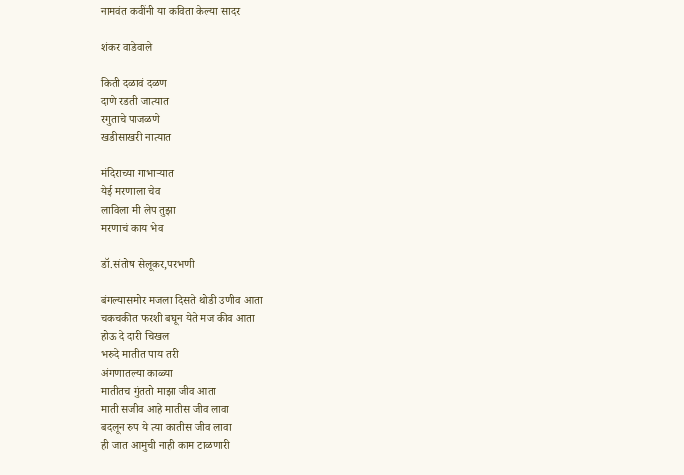नामवंत कवींनी या कविता केल्या सादर

शंकर वाडेवाले

किती दळावं दळण
दाणे रडती जात्यात
रगुताचे पाजळणे
खडीसाखरी नात्यात

मंदिराच्या गाभाऱ्यात
येई मरणाला चेव
लाविला मी लेप तुझा
मरणाचं काय भेव

डॉ.संतोष सेलूकर,परभणी

बंगल्यासमोर‌ मजला दिसते थोडी उणीव आता
चकचकीत फरशी बघून येते मज कीव आता
होऊ दे दारी चिखल
भरुदे मातीत पाय तरी
अंगणातल्या काळ्या
मातीतच गुंततो माझा जीव‌ आता
माती सजीव आहे मातीस जीव लावा
बदलून रुप ये त्या कातीस जीव लावा
ही जात आमुची नाही काम टाळणारी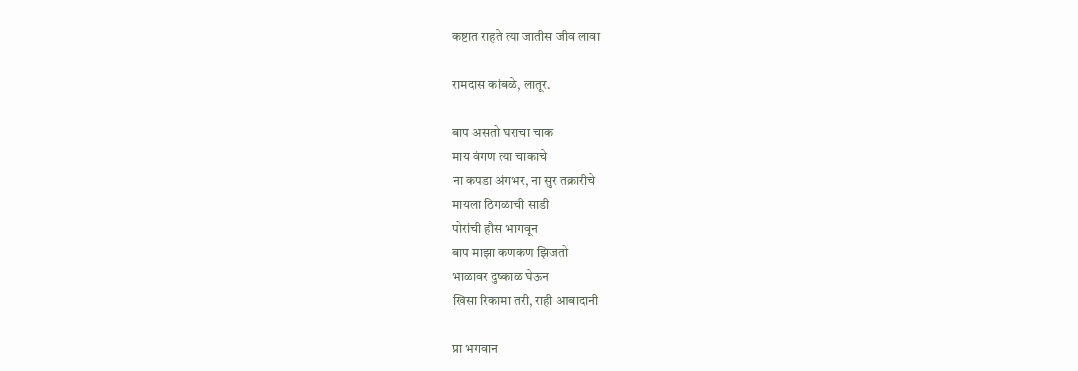कष्टात राहते त्या जातीस जीव लावा

रामदास कांबळे, लातूर.

बाप असतो घराचा चाक
माय वंगण त्या चाकाचे
ना कपडा अंगभर, ना सुर तक्रारीचे
मायला ठिगळाची साडी
पोरांची हौस भागवून
बाप माझा कणकण झिजतो
भाळावर दुष्काळ घेऊन
खिसा रिकामा तरी, राही आबादानी

प्रा भगवान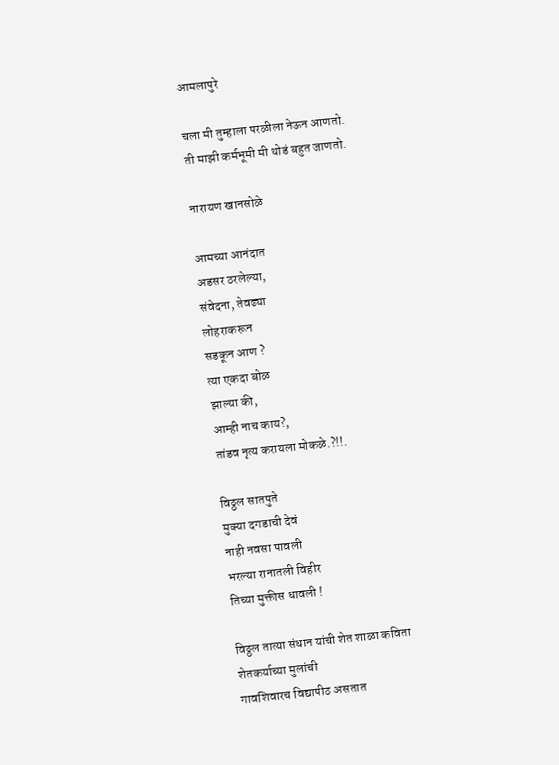आमलापुरे

चला मी तुम्हाला परळीला नेऊन आणतो.
ती माझी कर्मभूमी मी थोडं बहुत जाणतो.

नारायण खानसोळे

आमच्या आनंदात
अडसर ठरलेल्या,
संवेदना, तेवढ्या
लोहराकरून
सडकून आण ?
त्या एकदा बोळ
झाल्या की,
आम्ही नाच काय?,
तांडव नृत्य करायला मोकळे.?!!.

विठ्ठल सातपुते
मुक्या दगडाची देवं
नाही नवसा पावली
भरल्या रानातली विहीर
तिच्या मुक्तीस धावली !

विठ्ठल तात्या संधान यांची शेत शाळा कविता
शेतकर्याच्या मुलांची
गावशिवारच विद्यापीठ असतात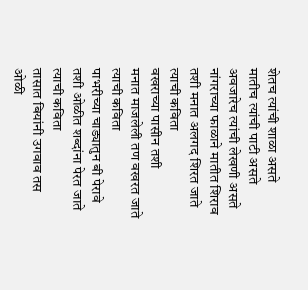शेतच त्यांची शाळा असते
मातीच त्यांची पाटी असते
अवजारेच त्यांची लेखणी असते
नांगराच्या फाळाने मातीत शिराव
तशी मनात अलगद शिरत जाते
त्याची कविता
वखराच्या पासीन तशी
मनात माजलेली तण वखरत जाते
त्याची कविता
पाभरीच्या चाड्यातुन बी पेरावे
तशी ओळीत शब्दांना पेरत जाते
त्याची कविता
तासात बियांनी उगवाव तस
ओळी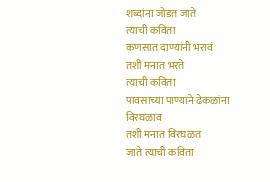शब्दांना जोडत जाते
त्याची कविता
कणसात दाण्यांनी भरावं
तशी मनात भरते
त्याची कविता
पावसाच्या पाण्याने ढेकळांना विरघळाव
तशी मनात विरघळत
जाते त्याची कविता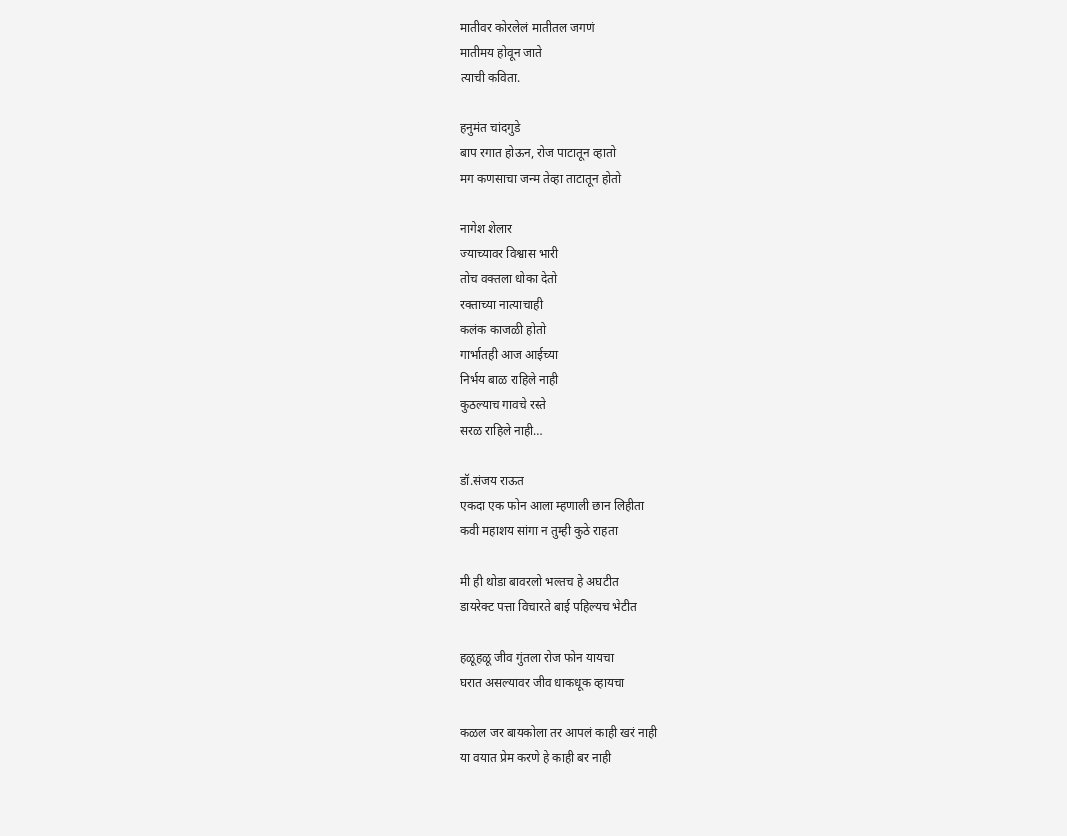मातीवर कोरलेलं मातीतल जगणं
मातीमय होवून जाते
त्याची कविता.

हनुमंत चांदगुडे
बाप रगात होऊन, रोज पाटातून व्हातो
मग कणसाचा जन्म तेव्हा ताटातून होतो

नागेश शेलार
ज्याच्यावर विश्वास भारी
तोच वक्तला धोका देतो
रक्ताच्या नात्याचाही
कलंक काजळी होतो
गार्भातही आज आईच्या
निर्भय बाळ राहिले नाही
कुठल्याच गावचे रस्ते
सरळ राहिले नाही…

डॉ.संजय राऊत
एकदा एक फोन आला म्हणाली छान लिहीता
कवी महाशय सांगा न तुम्ही कुठे राहता

मी ही थोडा बावरलो भल्तच हे अघटीत
डायरेक्ट पत्ता विचारते बाई पहिल्यच भेटीत

हळूहळू जीव गुंतला रोज फोन यायचा
घरात असल्यावर जीव धाकधूक व्हायचा

कळल जर बायकोला तर आपलं काही खरं नाही
या वयात प्रेम करणे हे काही बर नाही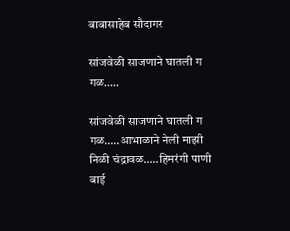बाबासाहेब सौदागर

सांजवेळी साजणाने घातली ग गळ…..

सांजवेळी साजणाने घातली ग गळ…..आभाळाने नेली माझी निळी चंद्रावळ…..हिमरंगी पाणी बाई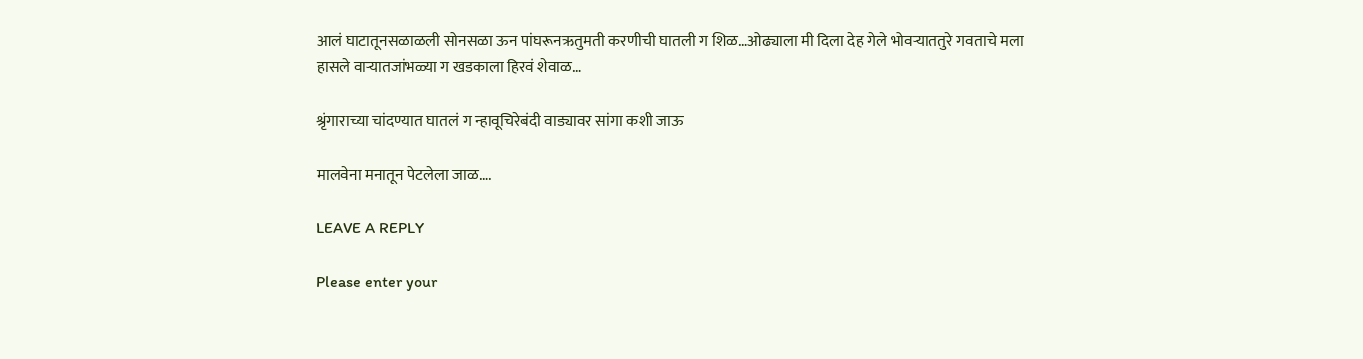आलं घाटातूनसळाळली सोनसळा ऊन पांघरूनऋतुमती करणीची घातली ग शिळ…ओढ्याला मी दिला देह गेले भोवऱ्याततुरे गवताचे मला हासले वाऱ्यातजांभळ्या ग खडकाला हिरवं शेवाळ…

श्रृंगाराच्या चांदण्यात घातलं ग न्हावूचिरेबंदी वाड्यावर सांगा कशी जाऊ

मालवेना मनातून पेटलेला जाळ….

LEAVE A REPLY

Please enter your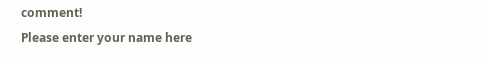comment!
Please enter your name here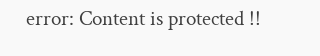error: Content is protected !!